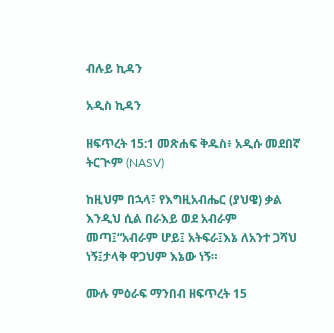ብሉይ ኪዳን

አዲስ ኪዳን

ዘፍጥረት 15:1 መጽሐፍ ቅዱስ፥ አዲሱ መደበኛ ትርጒም (NASV)

ከዚህም በኋላ፣ የእግዚአብሔር (ያህዌ) ቃል እንዲህ ሲል በራእይ ወደ አብራም መጣ፤“አብራም ሆይ፤ አትፍራ፤እኔ ለአንተ ጋሻህ ነኝ፤ታላቅ ዋጋህም እኔው ነኝ።

ሙሉ ምዕራፍ ማንበብ ዘፍጥረት 15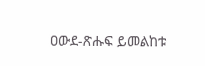ዐውደ-ጽሑፍ ይመልከቱ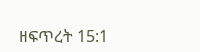ዘፍጥረት 15:1